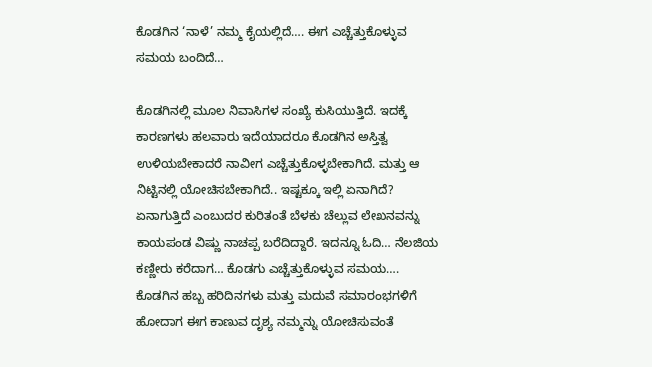ಕೊಡಗಿನ ‘ನಾಳೆ’ ನಮ್ಮ ಕೈಯಲ್ಲಿದೆ…. ಈಗ ಎಚ್ಚೆತ್ತುಕೊಳ್ಳುವ ಸಮಯ ಬಂದಿದೆ…

ಕೊಡಗಿನಲ್ಲಿ ಮೂಲ ನಿವಾಸಿಗಳ ಸಂಖ್ಯೆ ಕುಸಿಯುತ್ತಿದೆ. ಇದಕ್ಕೆ ಕಾರಣಗಳು ಹಲವಾರು ಇದೆಯಾದರೂ ಕೊಡಗಿನ ಅಸ್ತಿತ್ವ ಉಳಿಯಬೇಕಾದರೆ ನಾವೀಗ ಎಚ್ಚೆತ್ತುಕೊಳ್ಳಬೇಕಾಗಿದೆ. ಮತ್ತು ಆ ನಿಟ್ಟಿನಲ್ಲಿ ಯೋಚಿಸಬೇಕಾಗಿದೆ.. ಇಷ್ಟಕ್ಕೂ ಇಲ್ಲಿ ಏನಾಗಿದೆ? ಏನಾಗುತ್ತಿದೆ ಎಂಬುದರ ಕುರಿತಂತೆ ಬೆಳಕು ಚೆಲ್ಲುವ ಲೇಖನವನ್ನು ಕಾಯಪಂಡ ವಿಷ್ಣು ನಾಚಪ್ಪ ಬರೆದಿದ್ದಾರೆ. ಇದನ್ನೂ ಓದಿ… ನೆಲಜಿಯ ಕಣ್ಣೀರು ಕರೆದಾಗ… ಕೊಡಗು ಎಚ್ಚೆತ್ತುಕೊಳ್ಳುವ ಸಮಯ…. ಕೊಡಗಿನ ಹಬ್ಬ ಹರಿದಿನಗಳು ಮತ್ತು ಮದುವೆ ಸಮಾರಂಭಗಳಿಗೆ ಹೋದಾಗ ಈಗ ಕಾಣುವ ದೃಶ್ಯ ನಮ್ಮನ್ನು ಯೋಚಿಸುವಂತೆ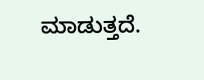ಮಾಡುತ್ತದೆ.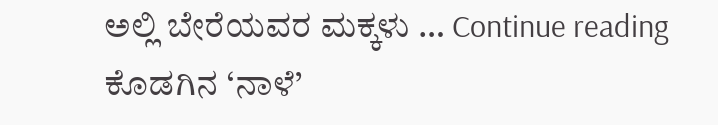ಅಲ್ಲಿ ಬೇರೆಯವರ ಮಕ್ಕಳು … Continue reading ಕೊಡಗಿನ ‘ನಾಳೆ’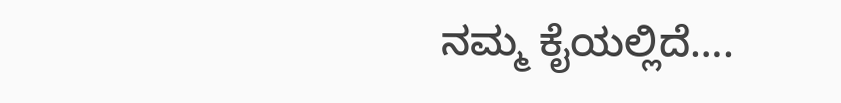ನಮ್ಮ ಕೈಯಲ್ಲಿದೆ….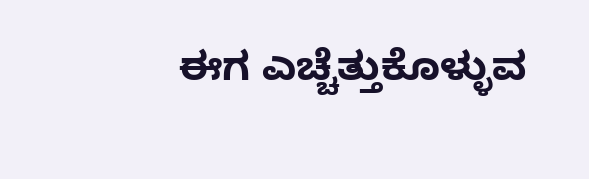ಈಗ ಎಚ್ಚೆತ್ತುಕೊಳ್ಳುವ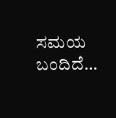ಸಮಯ ಬಂದಿದೆ…